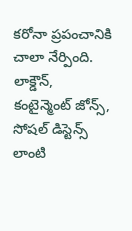కరోనా ప్రపంచానికి చాలా నేర్పింది. లాక్డౌన్, కంటైన్మెంట్ జోన్స్, సోషల్ డిస్టెన్స్ లాంటి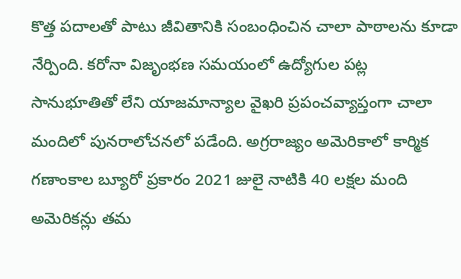కొత్త పదాలతో పాటు జీవితానికి సంబంధించిన చాలా పాఠాలను కూడా నేర్పింది. కరోనా విజృంభణ సమయంలో ఉద్యోగుల పట్ల సానుభూతితో లేని యాజమాన్యాల వైఖరి ప్రపంచవ్యాప్తంగా చాలా మందిలో పునరాలోచనలో పడేంది. అగ్రరాజ్యం అమెరికాలో కార్మిక గణాంకాల బ్యూరో ప్రకారం 2021 జులై నాటికి 40 లక్షల మంది అమెరికన్లు తమ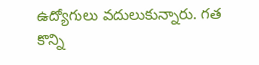ఉద్యోగులు వదులుకున్నారు. గత కొన్ని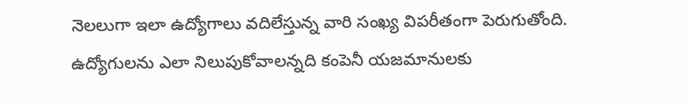నెలలుగా ఇలా ఉద్యోగాలు వదిలేస్తున్న వారి సంఖ్య విపరీతంగా పెరుగుతోంది. ఉద్యోగులను ఎలా నిలుపుకోవాలన్నది కంపెనీ యజమానులకు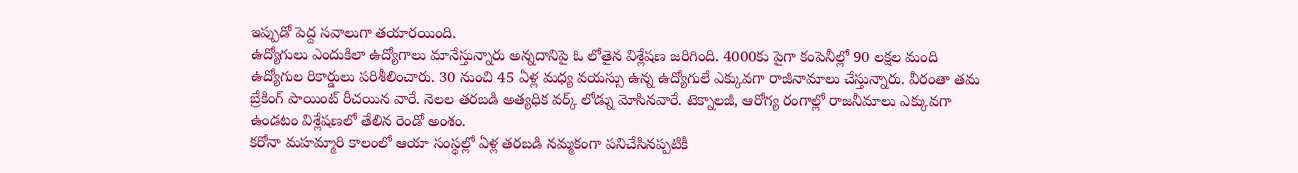ఇప్పుడో పెద్ద సవాలుగా తయారయింది.
ఉద్యోగులు ఎందుకిలా ఉద్యోగాలు మానేస్తున్నారు అన్నదానిపై ఓ లోతైన విశ్లేషణ జరిగింది. 4000కు పైగా కంపెనీల్లో 90 లక్షల మంది ఉద్యోగుల రికార్డులు పరిశీలించారు. 30 నుంచి 45 ఏళ్ల మధ్య వయస్సు ఉన్న ఉద్యోగులే ఎక్కువగా రాజీనామాలు చేస్తున్నారు. వీరంతా తమ బ్రేకింగ్ పాయింట్ రీచయిన వారే. నెలల తరబడి అత్యధిక వర్క్ లోడ్ను మోసినవారే. టెక్నాలజీ, ఆరోగ్య రంగాల్లో రాజనీమాలు ఎక్కువగా ఉండటం విశ్లేషణలో తేలిన రెండో అంశం.
కరోనా మహమ్మారి కాలంలో ఆయా సంస్థల్లో ఏళ్ల తరబడి నమ్మకంగా పనిచేసినప్పటికీ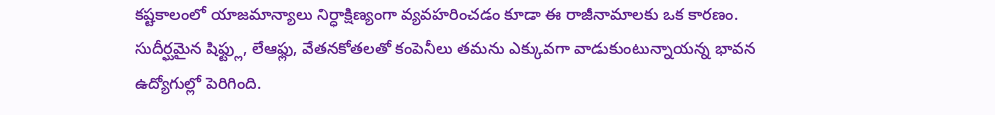కష్టకాలంలో యాజమాన్యాలు నిర్ధాక్షిణ్యంగా వ్యవహరించడం కూడా ఈ రాజీనామాలకు ఒక కారణం. సుదీర్ఘమైన షిఫ్ట్లు, లేఆఫ్లు, వేతనకోతలతో కంపెనీలు తమను ఎక్కువగా వాడుకుంటున్నాయన్న భావన ఉద్యోగుల్లో పెరిగింది.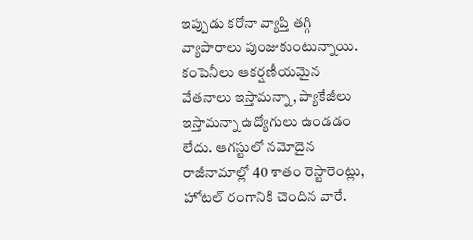ఇప్పుడు కరోనా వ్యాప్తి తగ్గి వ్యాపారాలు పుంజుకుంటున్నాయి. కంపెనీలు ఆకర్షణీయమైన వేతనాలు ఇస్తామన్నా, ప్యాకేజీలు ఇస్తామన్నా ఉద్యోగులు ఉండడం లేదు. ఆగస్టులో నమోదైన రాజీనామాల్లో 40 శాతం రెస్టారెంట్లు, హోటల్ రంగానికి చెందిన వారే.